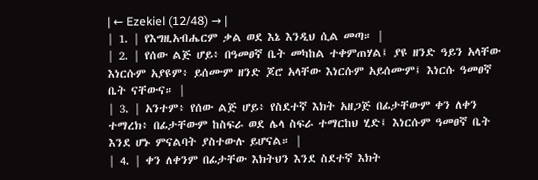| ← Ezekiel (12/48) → |
| 1. | የእግዚአብሔርም ቃል ወደ እኔ እንዲህ ሲል መጣ። |
| 2. | የሰው ልጅ ሆይ፥ በዓመፀኛ ቤት መካከል ተቀምጠሃል፤ ያዩ ዘንድ ዓይን አላቸው እነርሱም አያዩም፥ ይሰሙም ዘንድ ጆሮ አላቸው እነርሱም አይሰሙም፤ እነርሱ ዓመፀኛ ቤት ናቸውና። |
| 3. | አንተም፥ የሰው ልጅ ሆይ፥ የስደተኛ እክት አዘጋጅ በፊታቸውም ቀን ለቀን ተማረክ፥ በፊታቸውም ከስፍራ ወደ ሌላ ስፍራ ተማርከህ ሂድ፤ እነርሱም ዓመፀኛ ቤት እንደ ሆኑ ምናልባት ያስተውሉ ይሆናል። |
| 4. | ቀን ለቀንም በፊታቸው እክትህን እንደ ስደተኛ እክት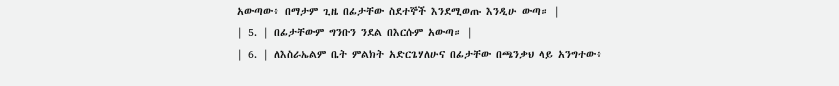አውጣው፥ በማታም ጊዜ በፊታቸው ስደተኞች እንደሚወጡ እንዲሁ ውጣ። |
| 5. | በፊታቸውም ግንቡን ንደል በእርሱም አውጣ። |
| 6. | ለእስራኤልም ቤት ምልክት አድርጌሃለሁና በፊታቸው በጫንቃህ ላይ አንግተው፥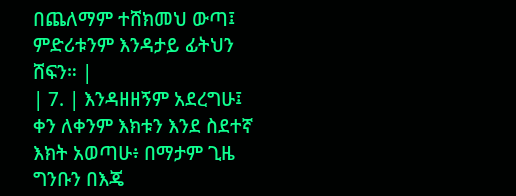በጨለማም ተሸክመህ ውጣ፤ ምድሪቱንም እንዳታይ ፊትህን ሸፍን። |
| 7. | እንዳዘዘኝም አደረግሁ፤ ቀን ለቀንም እክቱን እንደ ስደተኛ እክት አወጣሁ፥ በማታም ጊዜ ግንቡን በእጄ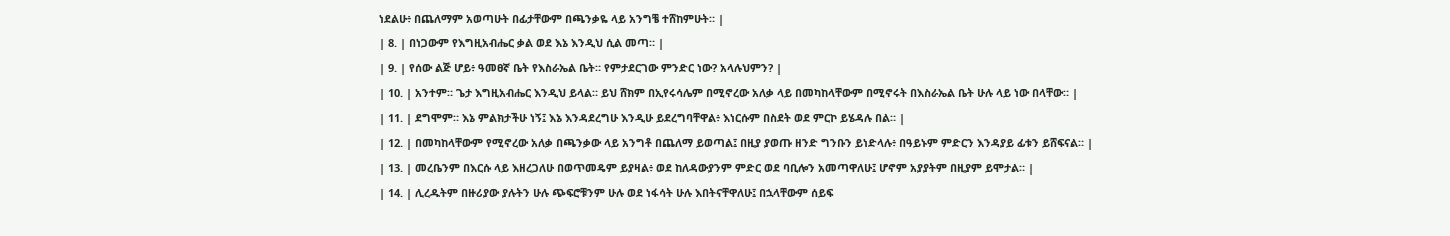ነደልሁ፥ በጨለማም አወጣሁት በፊታቸውም በጫንቃዬ ላይ አንግቼ ተሸከምሁት። |
| 8. | በነጋውም የእግዚአብሔር ቃል ወደ እኔ እንዲህ ሲል መጣ። |
| 9. | የሰው ልጅ ሆይ፥ ዓመፀኛ ቤት የእስራኤል ቤት። የምታደርገው ምንድር ነው? አላሉህምን? |
| 10. | አንተም። ጌታ እግዚአብሔር እንዲህ ይላል። ይህ ሸክም በኢየሩሳሌም በሚኖረው አለቃ ላይ በመካከላቸውም በሚኖሩት በእስራኤል ቤት ሁሉ ላይ ነው በላቸው። |
| 11. | ደግሞም። እኔ ምልክታችሁ ነኝ፤ እኔ እንዳደረግሁ እንዲሁ ይደረግባቸዋል፥ እነርሱም በስደት ወደ ምርኮ ይሄዳሉ በል። |
| 12. | በመካከላቸውም የሚኖረው አለቃ በጫንቃው ላይ አንግቶ በጨለማ ይወጣል፤ በዚያ ያወጡ ዘንድ ግንቡን ይነድላሉ፥ በዓይኑም ምድርን እንዳያይ ፊቱን ይሸፍናል። |
| 13. | መረቤንም በእርሱ ላይ እዘረጋለሁ በወጥመዴም ይያዛል፥ ወደ ከለዳውያንም ምድር ወደ ባቢሎን አመጣዋለሁ፤ ሆኖም አያያትም በዚያም ይሞታል። |
| 14. | ሊረዱትም በዙሪያው ያሉትን ሁሉ ጭፍሮቹንም ሁሉ ወደ ነፋሳት ሁሉ እበትናቸዋለሁ፤ በኋላቸውም ሰይፍ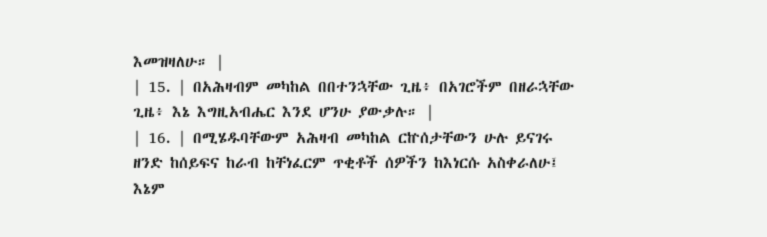እመዝዛለሁ። |
| 15. | በአሕዛብም መካከል በበተንኋቸው ጊዜ፥ በአገሮችም በዘራኋቸው ጊዜ፥ እኔ እግዚአብሔር እንደ ሆንሁ ያውቃሉ። |
| 16. | በሚሄዱባቸውም አሕዛብ መካከል ርኵሰታቸውን ሁሉ ይናገሩ ዘንድ ከሰይፍና ከራብ ከቸነፈርም ጥቂቶች ሰዎችን ከእነርሱ አስቀራለሁ፤ እኔም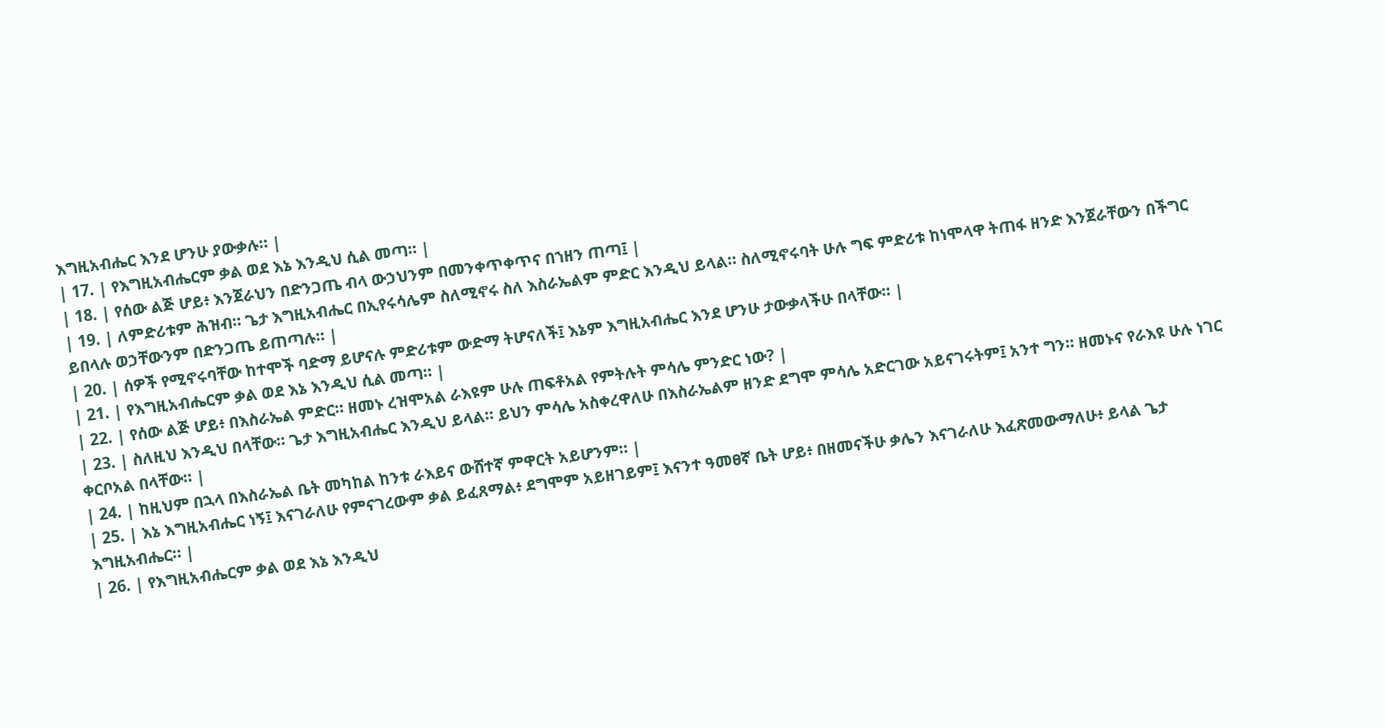እግዚአብሔር እንደ ሆንሁ ያውቃሉ። |
| 17. | የእግዚአብሔርም ቃል ወደ እኔ እንዲህ ሲል መጣ። |
| 18. | የሰው ልጅ ሆይ፥ እንጀራህን በድንጋጤ ብላ ውኃህንም በመንቀጥቀጥና በኀዘን ጠጣ፤ |
| 19. | ለምድሪቱም ሕዝብ። ጌታ እግዚአብሔር በኢየሩሳሌም ስለሚኖሩ ስለ እስራኤልም ምድር እንዲህ ይላል። ስለሚኖሩባት ሁሉ ግፍ ምድሪቱ ከነሞላዋ ትጠፋ ዘንድ እንጀራቸውን በችግር ይበላሉ ወኃቸውንም በድንጋጤ ይጠጣሉ። |
| 20. | ሰዎች የሚኖሩባቸው ከተሞች ባድማ ይሆናሉ ምድሪቱም ውድማ ትሆናለች፤ እኔም እግዚአብሔር እንደ ሆንሁ ታውቃላችሁ በላቸው። |
| 21. | የእግዚአብሔርም ቃል ወደ እኔ እንዲህ ሲል መጣ። |
| 22. | የሰው ልጅ ሆይ፥ በእስራኤል ምድር። ዘመኑ ረዝሞአል ራእዩም ሁሉ ጠፍቶአል የምትሉት ምሳሌ ምንድር ነው? |
| 23. | ስለዚህ እንዲህ በላቸው። ጌታ እግዚአብሔር እንዲህ ይላል። ይህን ምሳሌ አስቀረዋለሁ በእስራኤልም ዘንድ ደግሞ ምሳሌ አድርገው አይናገሩትም፤ አንተ ግን። ዘመኑና የራእዩ ሁሉ ነገር ቀርቦአል በላቸው። |
| 24. | ከዚህም በኋላ በእስራኤል ቤት መካከል ከንቱ ራእይና ውሸተኛ ምዋርት አይሆንም። |
| 25. | እኔ እግዚአብሔር ነኝ፤ እናገራለሁ የምናገረውም ቃል ይፈጸማል፥ ደግሞም አይዘገይም፤ እናንተ ዓመፀኛ ቤት ሆይ፥ በዘመናችሁ ቃሌን እናገራለሁ እፈጽመውማለሁ፥ ይላል ጌታ እግዚአብሔር። |
| 26. | የእግዚአብሔርም ቃል ወደ እኔ እንዲህ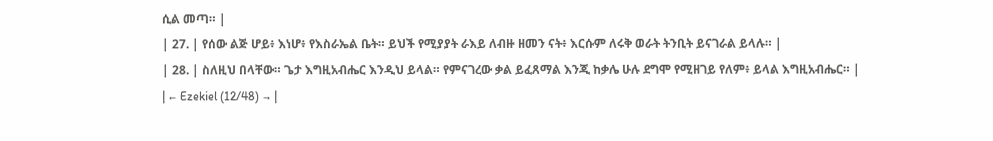ሲል መጣ። |
| 27. | የሰው ልጅ ሆይ፥ እነሆ፥ የእስራኤል ቤት። ይህች የሚያያት ራእይ ለብዙ ዘመን ናት፥ እርሱም ለሩቅ ወራት ትንቢት ይናገራል ይላሉ። |
| 28. | ስለዚህ በላቸው። ጌታ እግዚአብሔር እንዲህ ይላል። የምናገረው ቃል ይፈጸማል እንጂ ከቃሌ ሁሉ ደግሞ የሚዘገይ የለም፥ ይላል እግዚአብሔር። |
| ← Ezekiel (12/48) → |